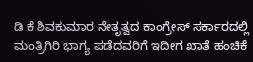ಡಿ ಕೆ ಶಿವಕುಮಾರ ನೇತೃತ್ವದ ಕಾಂಗ್ರೇಸ್ ಸರ್ಕಾರದಲ್ಲಿ ಮಂತ್ರಿಗಿರಿ ಭಾಗ್ಯ ಪಡೆದವರಿಗೆ ಇದೀಗ ಖಾತೆ ಹಂಚಿಕೆ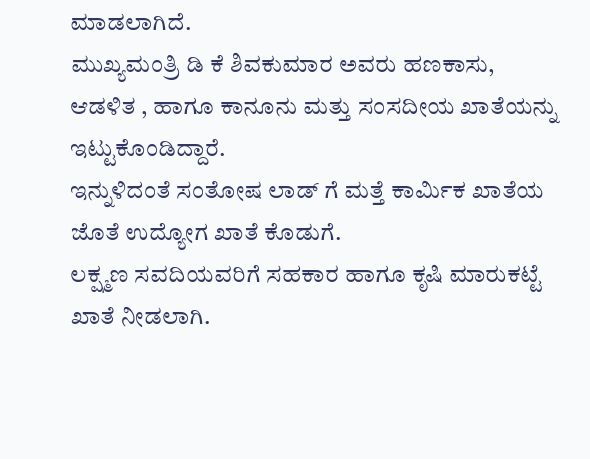ಮಾಡಲಾಗಿದೆ.
ಮುಖ್ಯಮಂತ್ರಿ ಡಿ ಕೆ ಶಿವಕುಮಾರ ಅವರು ಹಣಕಾಸು, ಆಡಳಿತ , ಹಾಗೂ ಕಾನೂನು ಮತ್ತು ಸಂಸದೀಯ ಖಾತೆಯನ್ನು ಇಟ್ಟುಕೊಂಡಿದ್ದಾರೆ.
ಇನ್ನುಳಿದಂತೆ ಸಂತೋಷ ಲಾಡ್ ಗೆ ಮತ್ತೆ ಕಾರ್ಮಿಕ ಖಾತೆಯ ಜೊತೆ ಉದ್ಯೋಗ ಖಾತೆ ಕೊಡುಗೆ.
ಲಕ್ಷ್ಮಣ ಸವದಿಯವರಿಗೆ ಸಹಕಾರ ಹಾಗೂ ಕೃಷಿ ಮಾರುಕಟ್ಟೆ ಖಾತೆ ನೀಡಲಾಗಿ.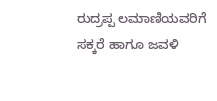ರುದ್ರಪ್ಪ ಲಮಾಣಿಯವರಿಗೆ ಸಕ್ಕರೆ ಹಾಗೂ ಜವಳಿ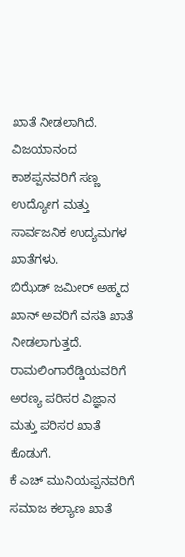ಖಾತೆ ನೀಡಲಾಗಿದೆ.
ವಿಜಯಾನಂದ ಕಾಶಪ್ಪನವರಿಗೆ ಸಣ್ಣ ಉದ್ಯೋಗ ಮತ್ತು ಸಾರ್ವಜನಿಕ ಉದ್ಯಮಗಳ ಖಾತೆಗಳು.
ಬಿಝೆಡ್ ಜಮೀರ್ ಅಹ್ಮದ ಖಾನ್ ಅವರಿಗೆ ವಸತಿ ಖಾತೆ ನೀಡಲಾಗುತ್ತದೆ.
ರಾಮಲಿಂಗಾರೆಡ್ಡಿಯವರಿಗೆ ಅರಣ್ಯ ಪರಿಸರ ವಿಜ್ಞಾನ ಮತ್ತು ಪರಿಸರ ಖಾತೆ ಕೊಡುಗೆ.
ಕೆ ಎಚ್ ಮುನಿಯಪ್ಪನವರಿಗೆ ಸಮಾಜ ಕಲ್ಯಾಣ ಖಾತೆ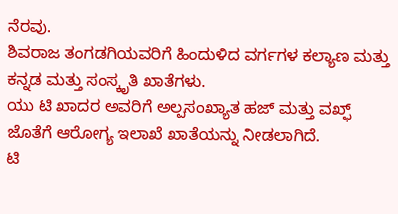ನೆರವು.
ಶಿವರಾಜ ತಂಗಡಗಿಯವರಿಗೆ ಹಿಂದುಳಿದ ವರ್ಗಗಳ ಕಲ್ಯಾಣ ಮತ್ತು ಕನ್ನಡ ಮತ್ತು ಸಂಸ್ಕೃತಿ ಖಾತೆಗಳು.
ಯು ಟಿ ಖಾದರ ಅವರಿಗೆ ಅಲ್ಪಸಂಖ್ಯಾತ ಹಜ್ ಮತ್ತು ವಖ್ಫ್ ಜೊತೆಗೆ ಆರೋಗ್ಯ ಇಲಾಖೆ ಖಾತೆಯನ್ನು ನೀಡಲಾಗಿದೆ.
ಟಿ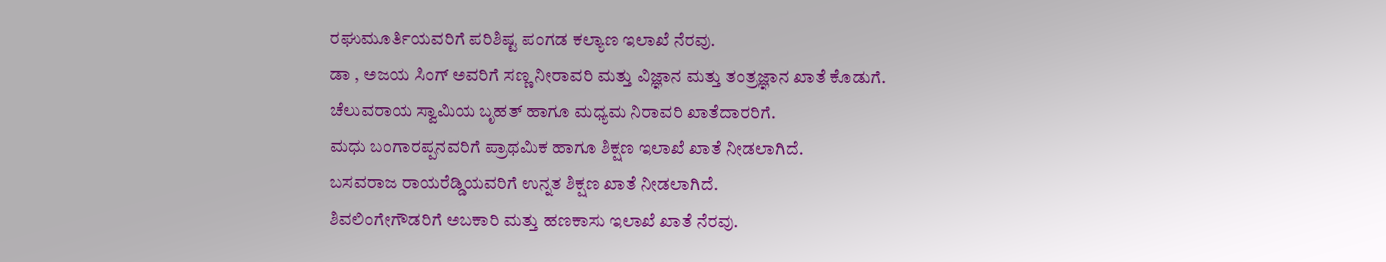ರಘುಮೂರ್ತಿಯವರಿಗೆ ಪರಿಶಿಷ್ಟ ಪಂಗಡ ಕಲ್ಯಾಣ ಇಲಾಖೆ ನೆರವು.
ಡಾ , ಅಜಯ ಸಿಂಗ್ ಅವರಿಗೆ ಸಣ್ಣ ನೀರಾವರಿ ಮತ್ತು ವಿಜ್ಞಾನ ಮತ್ತು ತಂತ್ರಜ್ಞಾನ ಖಾತೆ ಕೊಡುಗೆ.
ಚೆಲುವರಾಯ ಸ್ವಾಮಿಯ ಬೃಹತ್ ಹಾಗೂ ಮಧ್ಯಮ ನಿರಾವರಿ ಖಾತೆದಾರರಿಗೆ.
ಮಧು ಬಂಗಾರಪ್ಪನವರಿಗೆ ಪ್ರಾಥಮಿಕ ಹಾಗೂ ಶಿಕ್ಷಣ ಇಲಾಖೆ ಖಾತೆ ನೀಡಲಾಗಿದೆ.
ಬಸವರಾಜ ರಾಯರೆಡ್ಡಿಯವರಿಗೆ ಉನ್ನತ ಶಿಕ್ಷಣ ಖಾತೆ ನೀಡಲಾಗಿದೆ.
ಶಿವಲಿಂಗೇಗೌಡರಿಗೆ ಅಬಕಾರಿ ಮತ್ತು ಹಣಕಾಸು ಇಲಾಖೆ ಖಾತೆ ನೆರವು.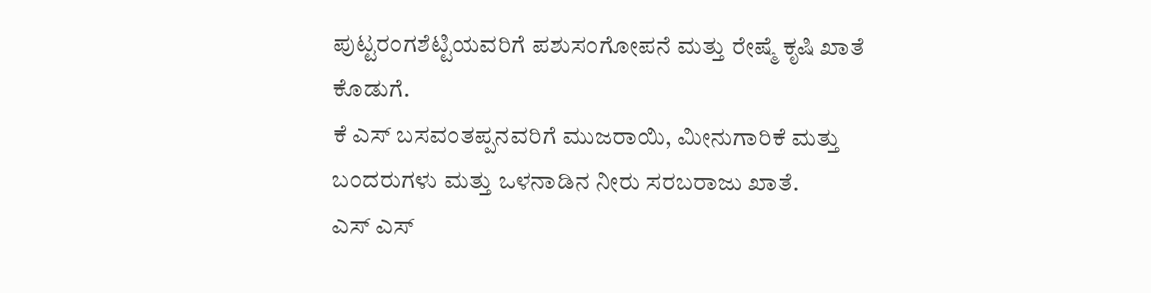ಪುಟ್ಟರಂಗಶೆಟ್ಟಿಯವರಿಗೆ ಪಶುಸಂಗೋಪನೆ ಮತ್ತು ರೇಷ್ಮೆ ಕೃಷಿ ಖಾತೆ ಕೊಡುಗೆ.
ಕೆ ಎಸ್ ಬಸವಂತಪ್ಪನವರಿಗೆ ಮುಜರಾಯಿ, ಮೀನುಗಾರಿಕೆ ಮತ್ತು ಬಂದರುಗಳು ಮತ್ತು ಒಳನಾಡಿನ ನೀರು ಸರಬರಾಜು ಖಾತೆ.
ಎಸ್ ಎಸ್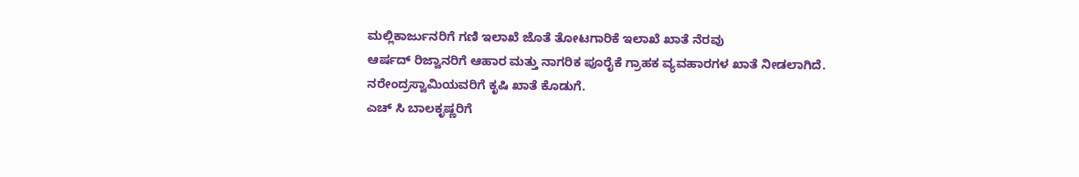ಮಲ್ಲಿಕಾರ್ಜುನರಿಗೆ ಗಣಿ ಇಲಾಖೆ ಜೊತೆ ತೋಟಗಾರಿಕೆ ಇಲಾಖೆ ಖಾತೆ ನೆರವು
ಆರ್ಷದ್ ರಿಜ್ವಾನರಿಗೆ ಆಹಾರ ಮತ್ತು ನಾಗರಿಕ ಪೂರೈಕೆ ಗ್ರಾಹಕ ವ್ಯವಹಾರಗಳ ಖಾತೆ ನೀಡಲಾಗಿದೆ.
ನರೇಂದ್ರಸ್ವಾಮಿಯವರಿಗೆ ಕೃಷಿ ಖಾತೆ ಕೊಡುಗೆ.
ಎಚ್ ಸಿ ಬಾಲಕೃಷ್ಣರಿಗೆ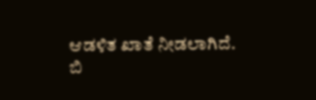ಆಡಳಿತ ಖಾತೆ ನೀಡಲಾಗಿದೆ.
ಬಿ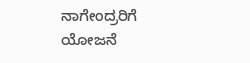ನಾಗೇಂದ್ರರಿಗೆ ಯೋಜನೆ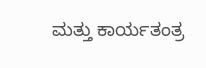ಮತ್ತು ಕಾರ್ಯತಂತ್ರ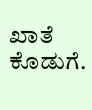ಖಾತೆ ಕೊಡುಗೆ.